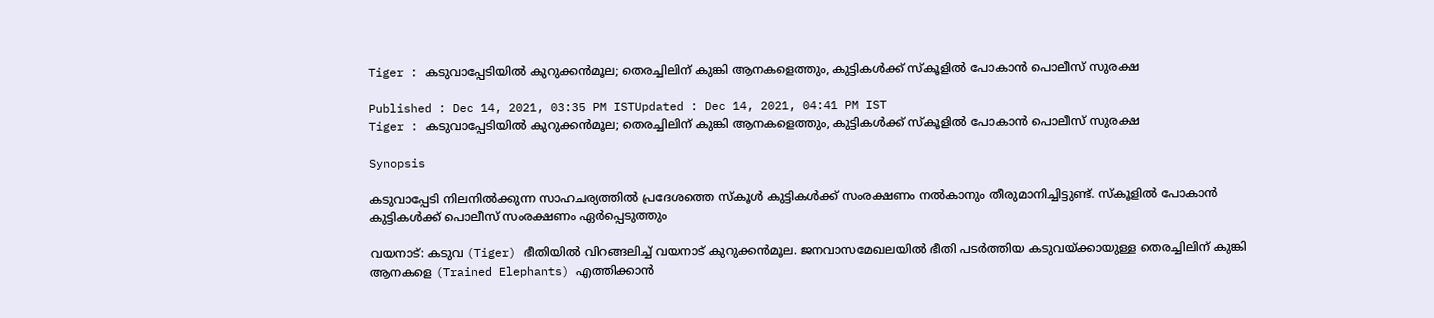Tiger : കടുവാപ്പേടിയിൽ കുറുക്കൻമൂല; തെരച്ചിലിന് കുങ്കി ആനകളെത്തും, കുട്ടികൾക്ക് സ്കൂളിൽ പോകാൻ പൊലീസ് സുരക്ഷ

Published : Dec 14, 2021, 03:35 PM ISTUpdated : Dec 14, 2021, 04:41 PM IST
Tiger : കടുവാപ്പേടിയിൽ കുറുക്കൻമൂല; തെരച്ചിലിന് കുങ്കി ആനകളെത്തും, കുട്ടികൾക്ക് സ്കൂളിൽ പോകാൻ പൊലീസ് സുരക്ഷ

Synopsis

കടുവാപ്പേടി നിലനിൽക്കുന്ന സാഹചര്യത്തിൽ പ്രദേശത്തെ സ്കൂൾ കുട്ടികൾക്ക് സംരക്ഷണം നൽകാനും തീരുമാനിച്ചിട്ടുണ്ട്. സ്കൂളിൽ പോകാൻ കുട്ടികൾക്ക് പൊലീസ് സംരക്ഷണം ഏ‌‌ർപ്പെടുത്തും

വയനാട്: കടുവ (Tiger) ഭീതിയിൽ വിറങ്ങലിച്ച് വയനാട് കുറുക്കൻമൂല. ജനവാസമേഖലയിൽ ഭീതി പട‌‌ർത്തിയ കടുവയ്ക്കായുള്ള തെരച്ചിലിന് കുങ്കി ആനകളെ (Trained Elephants) എത്തിക്കാൻ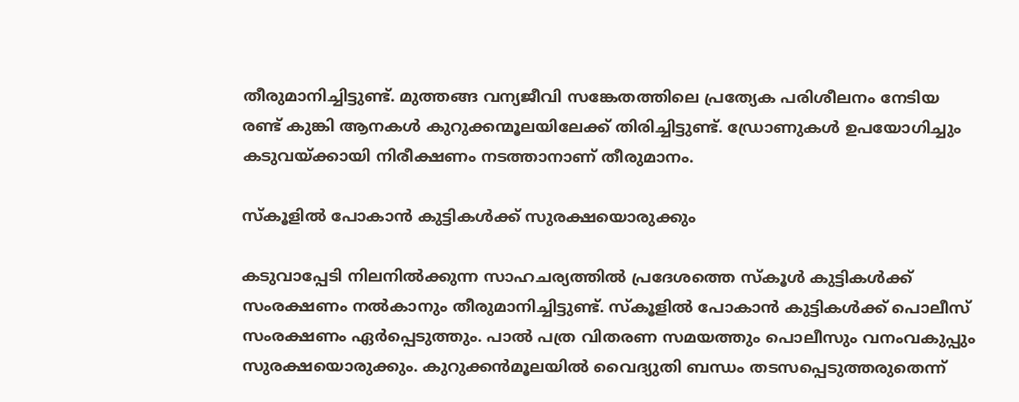തീരുമാനിച്ചിട്ടുണ്ട്. മുത്തങ്ങ വന്യജീവി സങ്കേതത്തിലെ പ്രത്യേക പരിശീലനം നേടിയ രണ്ട് കുങ്കി ആനകൾ കുറുക്കന്മൂലയിലേക്ക് തിരിച്ചിട്ടുണ്ട്. ഡ്രോണുകൾ ഉപയോഗിച്ചും കടുവയ്ക്കായി നിരീക്ഷണം നടത്താനാണ് തീരുമാനം.

സ്കൂളിൽ പോകാൻ കുട്ടികൾക്ക് സുരക്ഷയൊരുക്കും

കടുവാപ്പേടി നിലനിൽക്കുന്ന സാഹചര്യത്തിൽ പ്രദേശത്തെ സ്കൂൾ കുട്ടികൾക്ക് സംരക്ഷണം നൽകാനും തീരുമാനിച്ചിട്ടുണ്ട്. സ്കൂളിൽ പോകാൻ കുട്ടികൾക്ക് പൊലീസ് സംരക്ഷണം ഏ‌‌ർപ്പെടുത്തും. പാൽ പത്ര വിതരണ സമയത്തും പൊലീസും വനംവകുപ്പും സുരക്ഷയൊരുക്കും. കുറുക്കൻമൂലയിൽ വൈദ്യുതി ബന്ധം തടസപ്പെടുത്തരുതെന്ന്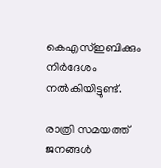കെഎസ്ഇബിക്കും നി‌‌ർദേശം നൽകിയിട്ടുണ്ട്.

രാത്രി സമയത്ത് ജനങ്ങൾ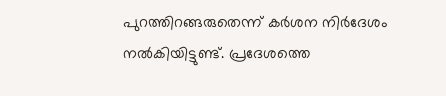പുറത്തിറങ്ങരുതെന്ന് കർശന നിർദേശം നൽകിയിട്ടുണ്ട്. പ്രദേശത്തെ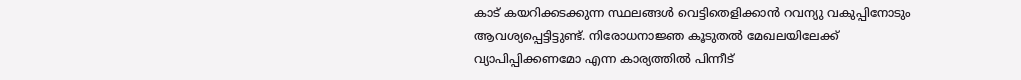കാട് കയറിക്കടക്കുന്ന സ്ഥലങ്ങൾ വെട്ടിതെളിക്കാൻ റവന്യു വകുപ്പിനോടും ആവശ്യപ്പെട്ടിട്ടുണ്ട്. നിരോധനാജ്ഞ കൂടുതൽ മേഖലയിലേക്ക് വ്യാപിപ്പിക്കണമോ എന്ന കാര്യത്തിൽ പിന്നീട്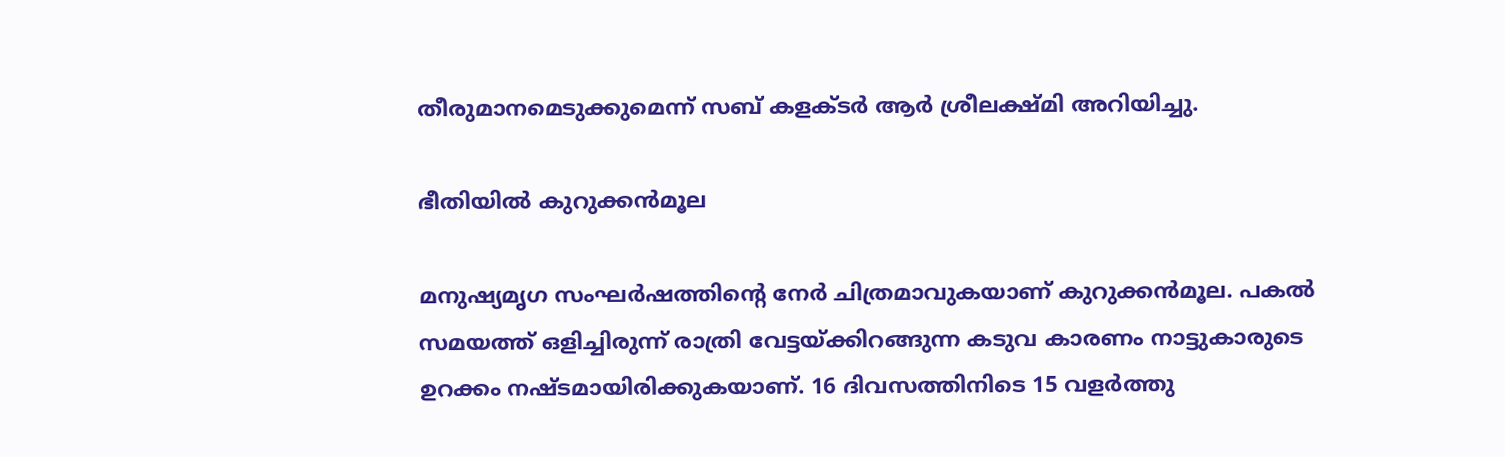തീരുമാനമെടുക്കുമെന്ന് സബ് കളക്ടർ ആ‌ർ ശ്രീലക്ഷ്മി അറിയിച്ചു.

ഭീതിയിൽ കുറുക്കൻമൂല

മനുഷ്യമൃഗ സംഘർഷത്തിൻ്റെ നേർ ചിത്രമാവുകയാണ് കുറുക്കൻമൂല. പകൽ സമയത്ത് ഒളിച്ചിരുന്ന് രാത്രി വേട്ടയ്ക്കിറങ്ങുന്ന കടുവ കാരണം നാട്ടുകാരുടെ ഉറക്കം നഷ്ടമായിരിക്കുകയാണ്. 16 ദിവസത്തിനിടെ 15 വള‌ർത്തു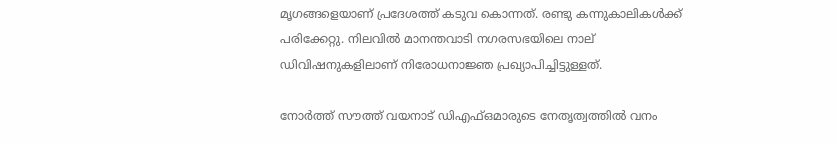മൃഗങ്ങളെയാണ് പ്രദേശത്ത് കടുവ കൊന്നത്. രണ്ടു കന്നുകാലികൾക്ക് പരിക്കേറ്റു. നിലവിൽ മാനന്തവാടി നഗരസഭയിലെ നാല് ഡിവിഷനുകളിലാണ് നിരോധനാജ്ഞ പ്രഖ്യാപിച്ചിട്ടുള്ളത്.

നോർത്ത് സൗത്ത് വയനാട് ഡിഎഫ്ഒമാരുടെ നേതൃത്വത്തിൽ വനം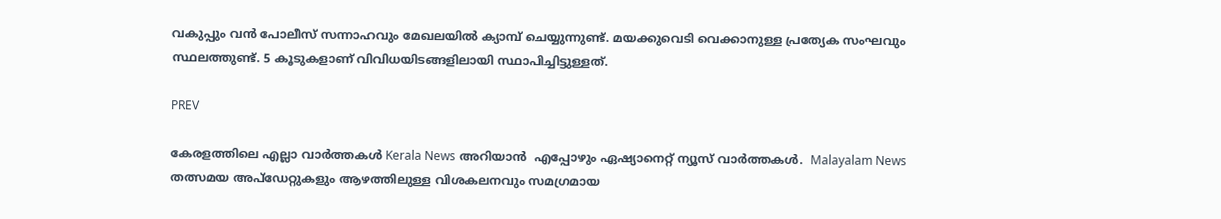വകുപ്പും വൻ പോലീസ് സന്നാഹവും മേഖലയിൽ ക്യാമ്പ് ചെയ്യുന്നുണ്ട്. മയക്കുവെടി വെക്കാനുള്ള പ്രത്യേക സംഘവും സ്ഥലത്തുണ്ട്. 5 കൂടുകളാണ് വിവിധയിടങ്ങളിലായി സ്ഥാപിച്ചിട്ടുള്ളത്.

PREV

കേരളത്തിലെ എല്ലാ വാർത്തകൾ Kerala News അറിയാൻ  എപ്പോഴും ഏഷ്യാനെറ്റ് ന്യൂസ് വാർത്തകൾ.  Malayalam News   തത്സമയ അപ്‌ഡേറ്റുകളും ആഴത്തിലുള്ള വിശകലനവും സമഗ്രമായ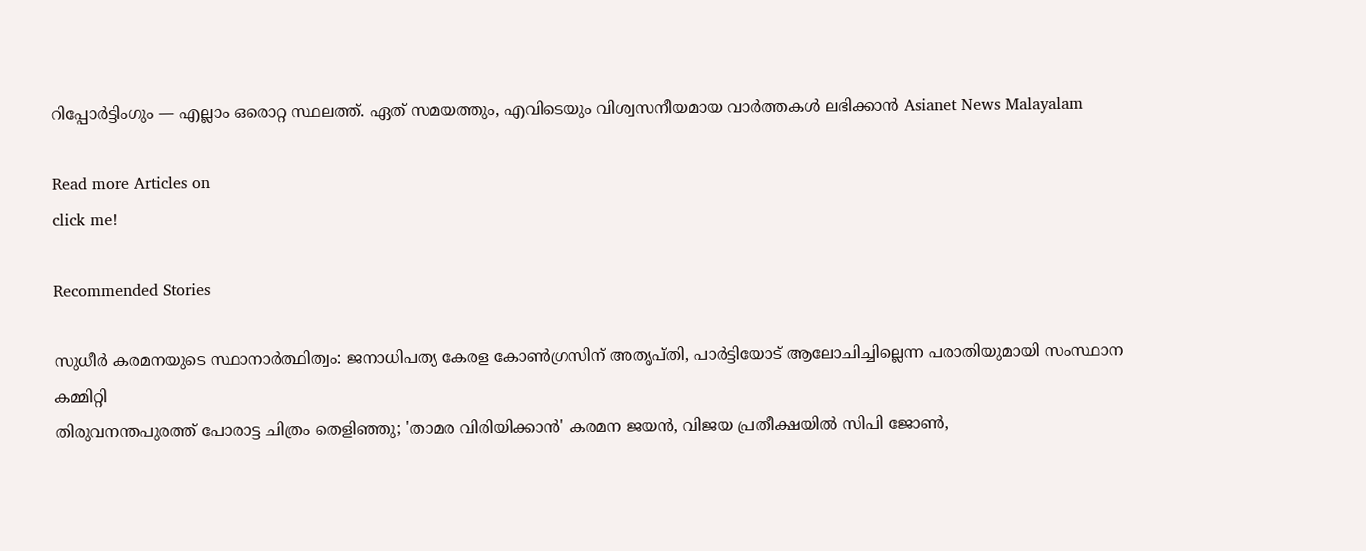റിപ്പോർട്ടിംഗും — എല്ലാം ഒരൊറ്റ സ്ഥലത്ത്. ഏത് സമയത്തും, എവിടെയും വിശ്വസനീയമായ വാർത്തകൾ ലഭിക്കാൻ Asianet News Malayalam

Read more Articles on
click me!

Recommended Stories

സുധീർ കരമനയുടെ സ്ഥാനാർത്ഥിത്വം: ജനാധിപത്യ കേരള കോൺഗ്രസിന് അതൃപ്തി, പാർട്ടിയോട് ആലോചിച്ചില്ലെന്ന പരാതിയുമായി സംസ്ഥാന കമ്മിറ്റി
തിരുവനന്തപുരത്ത് പോരാട്ട ചിത്രം തെളിഞ്ഞു; 'താമര വിരിയിക്കാൻ' കരമന ജയൻ, വിജയ പ്രതീക്ഷയിൽ സിപി ജോണ്‍,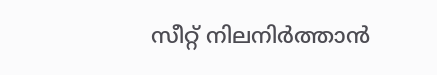സീറ്റ് നിലനിര്‍ത്താൻ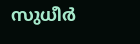സുധീര്‍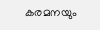കരമനയും